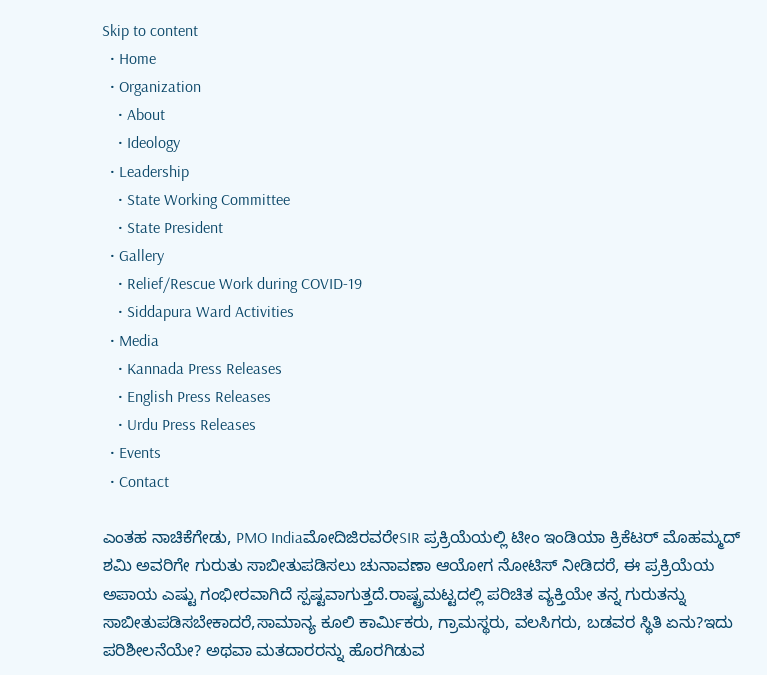Skip to content
  • Home
  • Organization
    • About
    • Ideology
  • Leadership
    • State Working Committee
    • State President
  • Gallery
    • Relief/Rescue Work during COVID-19
    • Siddapura Ward Activities
  • Media
    • Kannada Press Releases
    • English Press Releases
    • Urdu Press Releases
  • Events
  • Contact

ಎಂತಹ ನಾಚಿಕೆಗೇಡು, PMO IndiaಮೋದಿಜಿರವರೇSIR ಪ್ರಕ್ರಿಯೆಯಲ್ಲಿ ಟೀಂ ಇಂಡಿಯಾ ಕ್ರಿಕೆಟರ್ ಮೊಹಮ್ಮದ್ ಶಮಿ ಅವರಿಗೇ ಗುರುತು ಸಾಬೀತುಪಡಿಸಲು ಚುನಾವಣಾ ಆಯೋಗ ನೋಟಿಸ್ ನೀಡಿದರೆ, ಈ ಪ್ರಕ್ರಿಯೆಯ ಅಪಾಯ ಎಷ್ಟು ಗಂಭೀರವಾಗಿದೆ ಸ್ಪಷ್ಟವಾಗುತ್ತದೆ.ರಾಷ್ಟ್ರಮಟ್ಟದಲ್ಲಿ ಪರಿಚಿತ ವ್ಯಕ್ತಿಯೇ ತನ್ನ ಗುರುತನ್ನು ಸಾಬೀತುಪಡಿಸಬೇಕಾದರೆ,ಸಾಮಾನ್ಯ ಕೂಲಿ ಕಾರ್ಮಿಕರು, ಗ್ರಾಮಸ್ಥರು, ವಲಸಿಗರು, ಬಡವರ ಸ್ಥಿತಿ ಏನು?ಇದು ಪರಿಶೀಲನೆಯೇ? ಅಥವಾ ಮತದಾರರನ್ನು ಹೊರಗಿಡುವ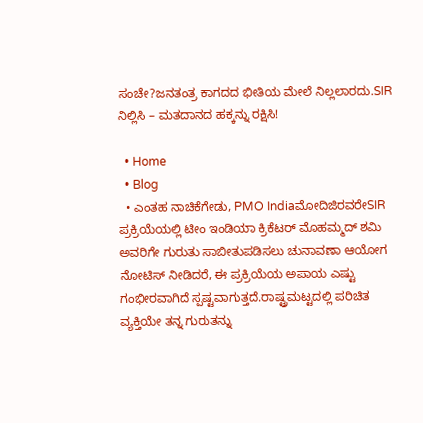ಸಂಚೇ?ಜನತಂತ್ರ ಕಾಗದದ ಭೀತಿಯ ಮೇಲೆ ನಿಲ್ಲಲಾರದು.SIR ನಿಲ್ಲಿಸಿ – ಮತದಾನದ ಹಕ್ಕನ್ನು ರಕ್ಷಿಸಿ!

  • Home
  • Blog
  • ಎಂತಹ ನಾಚಿಕೆಗೇಡು, PMO IndiaಮೋದಿಜಿರವರೇSIR ಪ್ರಕ್ರಿಯೆಯಲ್ಲಿ ಟೀಂ ಇಂಡಿಯಾ ಕ್ರಿಕೆಟರ್ ಮೊಹಮ್ಮದ್ ಶಮಿ ಅವರಿಗೇ ಗುರುತು ಸಾಬೀತುಪಡಿಸಲು ಚುನಾವಣಾ ಆಯೋಗ ನೋಟಿಸ್ ನೀಡಿದರೆ, ಈ ಪ್ರಕ್ರಿಯೆಯ ಅಪಾಯ ಎಷ್ಟು ಗಂಭೀರವಾಗಿದೆ ಸ್ಪಷ್ಟವಾಗುತ್ತದೆ.ರಾಷ್ಟ್ರಮಟ್ಟದಲ್ಲಿ ಪರಿಚಿತ ವ್ಯಕ್ತಿಯೇ ತನ್ನ ಗುರುತನ್ನು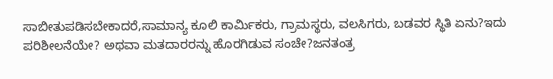ಸಾಬೀತುಪಡಿಸಬೇಕಾದರೆ,ಸಾಮಾನ್ಯ ಕೂಲಿ ಕಾರ್ಮಿಕರು, ಗ್ರಾಮಸ್ಥರು, ವಲಸಿಗರು, ಬಡವರ ಸ್ಥಿತಿ ಏನು?ಇದು ಪರಿಶೀಲನೆಯೇ? ಅಥವಾ ಮತದಾರರನ್ನು ಹೊರಗಿಡುವ ಸಂಚೇ?ಜನತಂತ್ರ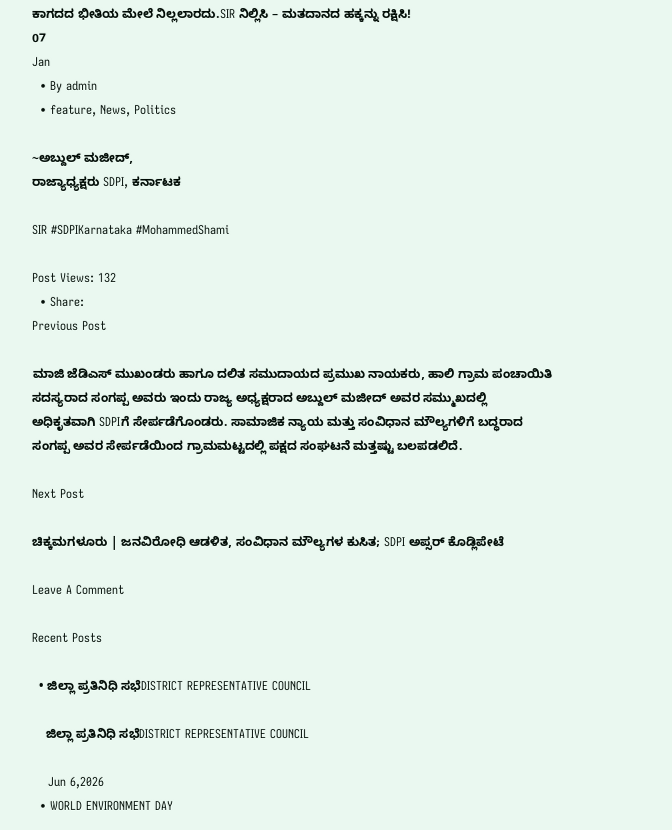ಕಾಗದದ ಭೀತಿಯ ಮೇಲೆ ನಿಲ್ಲಲಾರದು.SIR ನಿಲ್ಲಿಸಿ – ಮತದಾನದ ಹಕ್ಕನ್ನು ರಕ್ಷಿಸಿ!
07
Jan
  • By admin
  • feature, News, Politics

~ಅಬ್ದುಲ್ ಮಜೀದ್,
ರಾಜ್ಯಾಧ್ಯಕ್ಷರು SDPI, ಕರ್ನಾಟಕ

SIR #SDPIKarnataka #MohammedShami

Post Views: 132
  • Share:
Previous Post

ಮಾಜಿ ಜೆಡಿಎಸ್ ಮುಖಂಡರು ಹಾಗೂ ದಲಿತ ಸಮುದಾಯದ ಪ್ರಮುಖ ನಾಯಕರು, ಹಾಲಿ ಗ್ರಾಮ ಪಂಚಾಯಿತಿ ಸದಸ್ಯರಾದ ಸಂಗಪ್ಪ ಅವರು ಇಂದು ರಾಜ್ಯ ಅಧ್ಯಕ್ಷರಾದ ಅಬ್ದುಲ್‌ ಮಜೀದ್‌ ಅವರ ಸಮ್ಮುಖದಲ್ಲಿ ಅಧಿಕೃತವಾಗಿ SDPIಗೆ ಸೇರ್ಪಡೆಗೊಂಡರು. ಸಾಮಾಜಿಕ ನ್ಯಾಯ ಮತ್ತು ಸಂವಿಧಾನ ಮೌಲ್ಯಗಳಿಗೆ ಬದ್ಧರಾದ ಸಂಗಪ್ಪ ಅವರ ಸೇರ್ಪಡೆಯಿಂದ ಗ್ರಾಮಮಟ್ಟದಲ್ಲಿ ಪಕ್ಷದ ಸಂಘಟನೆ ಮತ್ತಷ್ಟು ಬಲಪಡಲಿದೆ.

Next Post

ಚಿಕ್ಕಮಗಳೂರು | ಜನವಿರೋಧಿ ಆಡಳಿತ, ಸಂವಿಧಾನ ಮೌಲ್ಯಗಳ ಕುಸಿತ; SDPI ಅಪ್ಸರ್ ಕೊಡ್ಲಿಪೇಟೆ

Leave A Comment

Recent Posts

  • ಜಿಲ್ಲಾ ಪ್ರತಿನಿಧಿ ಸಭೆDISTRICT REPRESENTATIVE COUNCIL

    ಜಿಲ್ಲಾ ಪ್ರತಿನಿಧಿ ಸಭೆDISTRICT REPRESENTATIVE COUNCIL

    Jun 6,2026
  • WORLD ENVIRONMENT DAY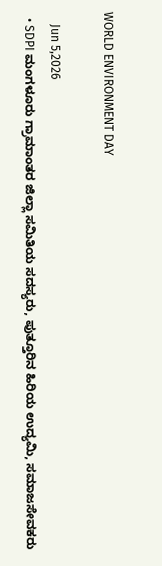WORLD ENVIRONMENT DAY

    Jun 5,2026
  • SDPI ಮಂಗಳೂರು ಗ್ರಾಮಾಂತರ ಜಿಲ್ಲಾ ಸಮಿತಿಯ ಸದಸ್ಯರು, ಪುತ್ತೂರಿನ ಹಿರಿಯ ಉದ್ಯಮಿ, ಸಮಾಜಸೇವಕರು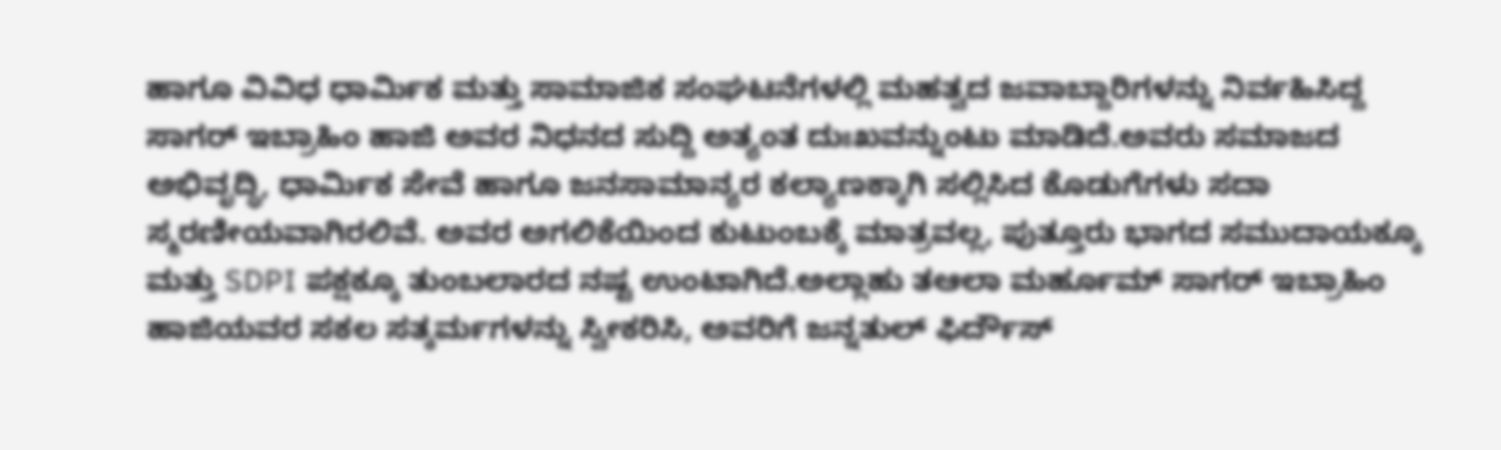ಹಾಗೂ ವಿವಿಧ ಧಾರ್ಮಿಕ ಮತ್ತು ಸಾಮಾಜಿಕ ಸಂಘಟನೆಗಳಲ್ಲಿ ಮಹತ್ವದ ಜವಾಬ್ದಾರಿಗಳನ್ನು ನಿರ್ವಹಿಸಿದ್ದ ಸಾಗರ್ ಇಬ್ರಾಹಿಂ ಹಾಜಿ ಅವರ ನಿಧನದ ಸುದ್ದಿ ಅತ್ಯಂತ ದುಃಖವನ್ನುಂಟು ಮಾಡಿದೆ.ಅವರು ಸಮಾಜದ ಅಭಿವೃದ್ಧಿ, ಧಾರ್ಮಿಕ ಸೇವೆ ಹಾಗೂ ಜನಸಾಮಾನ್ಯರ ಕಲ್ಯಾಣಕ್ಕಾಗಿ ಸಲ್ಲಿಸಿದ ಕೊಡುಗೆಗಳು ಸದಾ ಸ್ಮರಣೀಯವಾಗಿರಲಿವೆ. ಅವರ ಅಗಲಿಕೆಯಿಂದ ಕುಟುಂಬಕ್ಕೆ ಮಾತ್ರವಲ್ಲ, ಪುತ್ತೂರು ಭಾಗದ ಸಮುದಾಯಕ್ಕೂ ಮತ್ತು SDPI ಪಕ್ಷಕ್ಕೂ ತುಂಬಲಾರದ ನಷ್ಟ ಉಂಟಾಗಿದೆ.ಅಲ್ಲಾಹು ತಆಲಾ ಮರ್ಹೂಮ್ ಸಾಗರ್ ಇಬ್ರಾಹಿಂ ಹಾಜಿಯವರ ಸಕಲ ಸತ್ಕರ್ಮಗಳನ್ನು ಸ್ವೀಕರಿಸಿ, ಅವರಿಗೆ ಜನ್ನತುಲ್ ಫಿರ್ದೌಸ್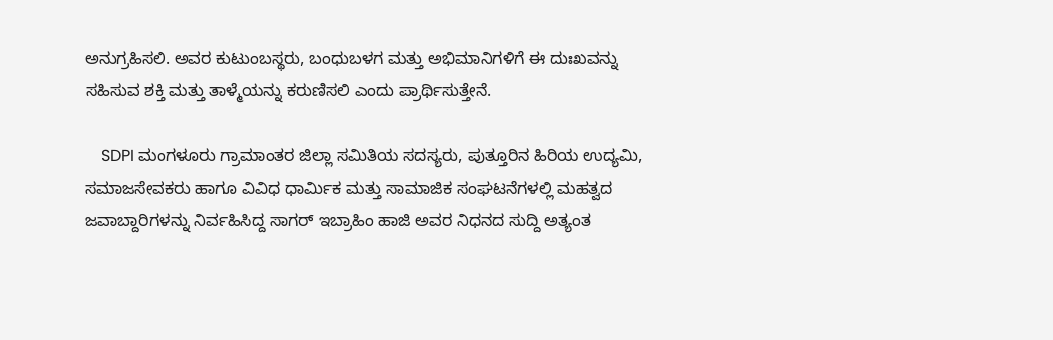ಅನುಗ್ರಹಿಸಲಿ. ಅವರ ಕುಟುಂಬಸ್ಥರು, ಬಂಧುಬಳಗ ಮತ್ತು ಅಭಿಮಾನಿಗಳಿಗೆ ಈ ದುಃಖವನ್ನು ಸಹಿಸುವ ಶಕ್ತಿ ಮತ್ತು ತಾಳ್ಮೆಯನ್ನು ಕರುಣಿಸಲಿ ಎಂದು ಪ್ರಾರ್ಥಿಸುತ್ತೇನೆ.

    SDPI ಮಂಗಳೂರು ಗ್ರಾಮಾಂತರ ಜಿಲ್ಲಾ ಸಮಿತಿಯ ಸದಸ್ಯರು, ಪುತ್ತೂರಿನ ಹಿರಿಯ ಉದ್ಯಮಿ, ಸಮಾಜಸೇವಕರು ಹಾಗೂ ವಿವಿಧ ಧಾರ್ಮಿಕ ಮತ್ತು ಸಾಮಾಜಿಕ ಸಂಘಟನೆಗಳಲ್ಲಿ ಮಹತ್ವದ ಜವಾಬ್ದಾರಿಗಳನ್ನು ನಿರ್ವಹಿಸಿದ್ದ ಸಾಗರ್ ಇಬ್ರಾಹಿಂ ಹಾಜಿ ಅವರ ನಿಧನದ ಸುದ್ದಿ ಅತ್ಯಂತ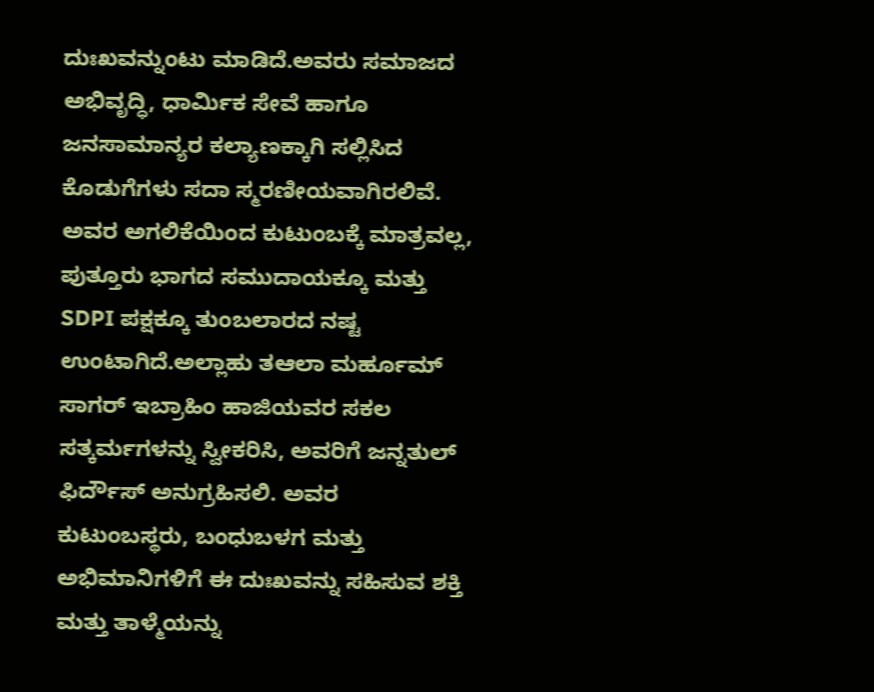ದುಃಖವನ್ನುಂಟು ಮಾಡಿದೆ.ಅವರು ಸಮಾಜದ ಅಭಿವೃದ್ಧಿ, ಧಾರ್ಮಿಕ ಸೇವೆ ಹಾಗೂ ಜನಸಾಮಾನ್ಯರ ಕಲ್ಯಾಣಕ್ಕಾಗಿ ಸಲ್ಲಿಸಿದ ಕೊಡುಗೆಗಳು ಸದಾ ಸ್ಮರಣೀಯವಾಗಿರಲಿವೆ. ಅವರ ಅಗಲಿಕೆಯಿಂದ ಕುಟುಂಬಕ್ಕೆ ಮಾತ್ರವಲ್ಲ, ಪುತ್ತೂರು ಭಾಗದ ಸಮುದಾಯಕ್ಕೂ ಮತ್ತು SDPI ಪಕ್ಷಕ್ಕೂ ತುಂಬಲಾರದ ನಷ್ಟ ಉಂಟಾಗಿದೆ.ಅಲ್ಲಾಹು ತಆಲಾ ಮರ್ಹೂಮ್ ಸಾಗರ್ ಇಬ್ರಾಹಿಂ ಹಾಜಿಯವರ ಸಕಲ ಸತ್ಕರ್ಮಗಳನ್ನು ಸ್ವೀಕರಿಸಿ, ಅವರಿಗೆ ಜನ್ನತುಲ್ ಫಿರ್ದೌಸ್ ಅನುಗ್ರಹಿಸಲಿ. ಅವರ ಕುಟುಂಬಸ್ಥರು, ಬಂಧುಬಳಗ ಮತ್ತು ಅಭಿಮಾನಿಗಳಿಗೆ ಈ ದುಃಖವನ್ನು ಸಹಿಸುವ ಶಕ್ತಿ ಮತ್ತು ತಾಳ್ಮೆಯನ್ನು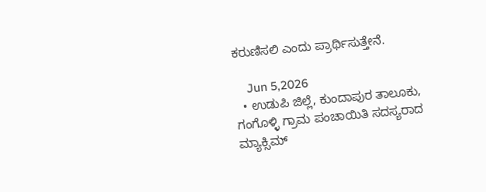ಕರುಣಿಸಲಿ ಎಂದು ಪ್ರಾರ್ಥಿಸುತ್ತೇನೆ.

    Jun 5,2026
  • ಉಡುಪಿ ಜಿಲ್ಲೆ, ಕುಂದಾಪುರ ತಾಲೂಕು, ಗಂಗೊಳ್ಳಿ ಗ್ರಾಮ ಪಂಚಾಯಿತಿ ಸದಸ್ಯರಾದ ಮ್ಯಾಕ್ಸಿಮ್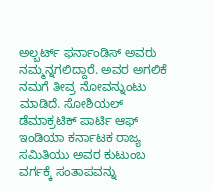ಅಲ್ಬರ್ಟ್ ಫರ್ನಾಂಡಿಸ್ ಅವರು ನಮ್ಮನ್ನಗಲಿದ್ದಾರೆ. ಅವರ ಅಗಲಿಕೆ ನಮಗೆ ತೀವ್ರ ನೋವನ್ನುಂಟು ಮಾಡಿದೆ. ಸೋಶಿಯಲ್ ಡೆಮಾಕ್ರಟಿಕ್ ಪಾರ್ಟಿ ಆಫ್ ಇಂಡಿಯಾ ಕರ್ನಾಟಕ ರಾಜ್ಯ ಸಮಿತಿಯು ಅವರ ಕುಟುಂಬ ವರ್ಗಕ್ಕೆ ಸಂತಾಪವನ್ನು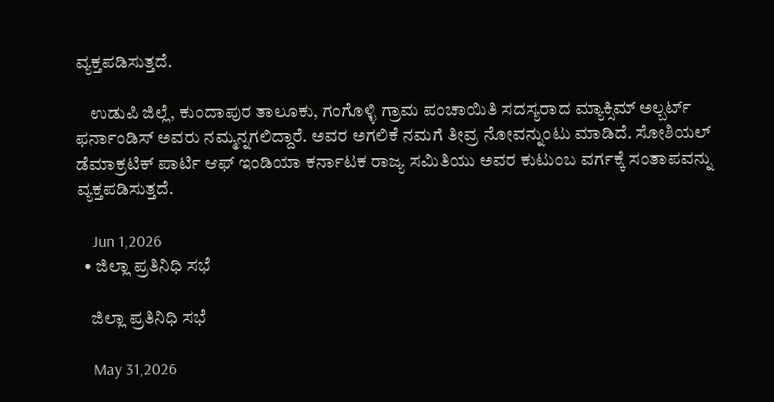ವ್ಯಕ್ತಪಡಿಸುತ್ತದೆ.

    ಉಡುಪಿ ಜಿಲ್ಲೆ, ಕುಂದಾಪುರ ತಾಲೂಕು, ಗಂಗೊಳ್ಳಿ ಗ್ರಾಮ ಪಂಚಾಯಿತಿ ಸದಸ್ಯರಾದ ಮ್ಯಾಕ್ಸಿಮ್ ಅಲ್ಬರ್ಟ್ ಫರ್ನಾಂಡಿಸ್ ಅವರು ನಮ್ಮನ್ನಗಲಿದ್ದಾರೆ. ಅವರ ಅಗಲಿಕೆ ನಮಗೆ ತೀವ್ರ ನೋವನ್ನುಂಟು ಮಾಡಿದೆ. ಸೋಶಿಯಲ್ ಡೆಮಾಕ್ರಟಿಕ್ ಪಾರ್ಟಿ ಆಫ್ ಇಂಡಿಯಾ ಕರ್ನಾಟಕ ರಾಜ್ಯ ಸಮಿತಿಯು ಅವರ ಕುಟುಂಬ ವರ್ಗಕ್ಕೆ ಸಂತಾಪವನ್ನು ವ್ಯಕ್ತಪಡಿಸುತ್ತದೆ.

    Jun 1,2026
  • ಜಿಲ್ಲಾ ಪ್ರತಿನಿಧಿ ಸಭೆ

    ಜಿಲ್ಲಾ ಪ್ರತಿನಿಧಿ ಸಭೆ

    May 31,2026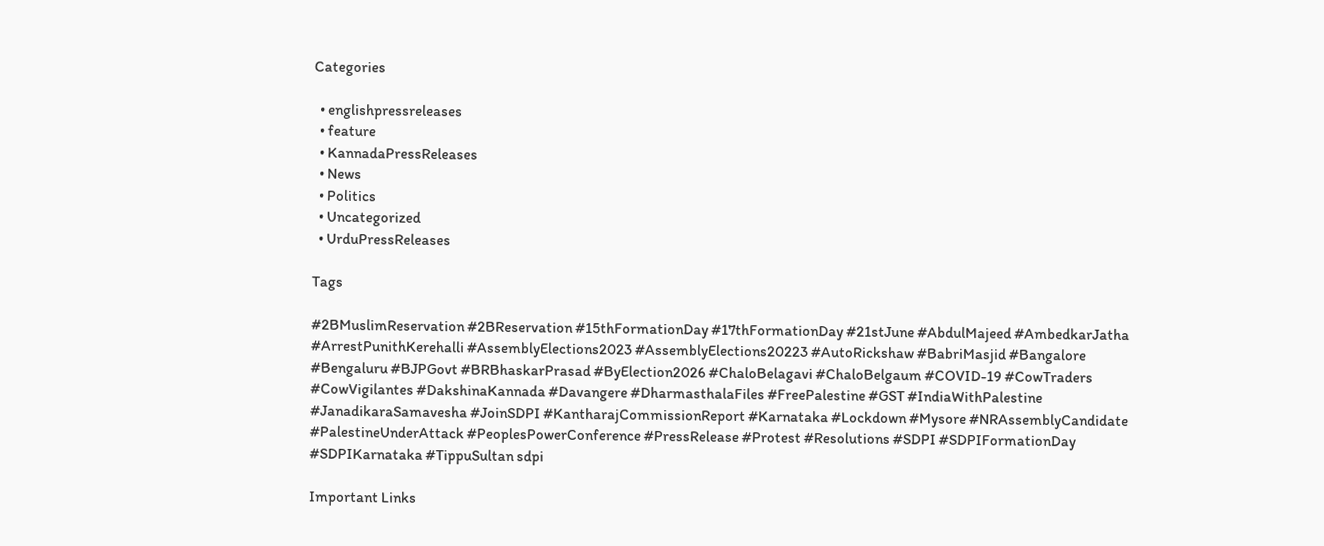Categories

  • englishpressreleases
  • feature
  • KannadaPressReleases
  • News
  • Politics
  • Uncategorized
  • UrduPressReleases

Tags

#2BMuslimReservation #2BReservation #15thFormationDay #17thFormationDay #21stJune #AbdulMajeed #AmbedkarJatha #ArrestPunithKerehalli #AssemblyElections2023 #AssemblyElections20223 #AutoRickshaw #BabriMasjid #Bangalore #Bengaluru #BJPGovt #BRBhaskarPrasad #ByElection2026 #ChaloBelagavi #ChaloBelgaum #COVID-19 #CowTraders #CowVigilantes #DakshinaKannada #Davangere #DharmasthalaFiles #FreePalestine #GST #IndiaWithPalestine #JanadikaraSamavesha #JoinSDPI #KantharajCommissionReport #Karnataka #Lockdown #Mysore #NRAssemblyCandidate #PalestineUnderAttack #PeoplesPowerConference #PressRelease #Protest #Resolutions #SDPI #SDPIFormationDay #SDPIKarnataka #TippuSultan sdpi

Important Links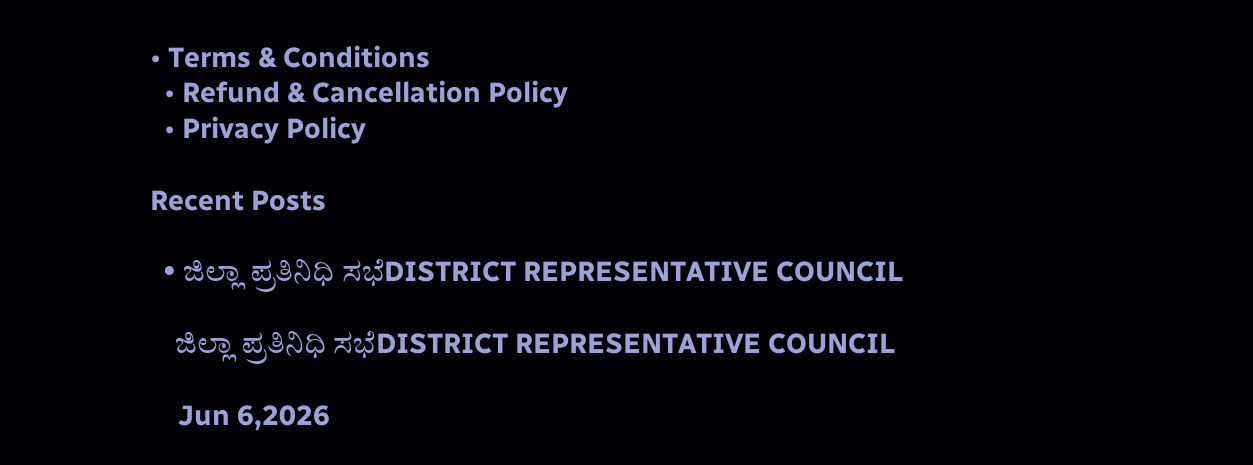• Terms & Conditions
  • Refund & Cancellation Policy
  • Privacy Policy

Recent Posts

  • ಜಿಲ್ಲಾ ಪ್ರತಿನಿಧಿ ಸಭೆDISTRICT REPRESENTATIVE COUNCIL

    ಜಿಲ್ಲಾ ಪ್ರತಿನಿಧಿ ಸಭೆDISTRICT REPRESENTATIVE COUNCIL

    Jun 6,2026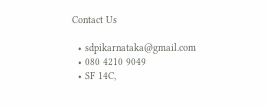Contact Us

  • sdpikarnataka@gmail.com
  • 080 4210 9049
  • SF 14C,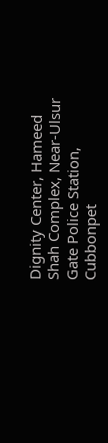Dignity Center, Hameed Shah Complex, Near-Ulsur Gate Police Station, Cubbonpet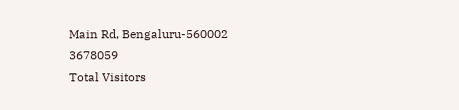Main Rd, Bengaluru-560002
3678059
Total Visitors